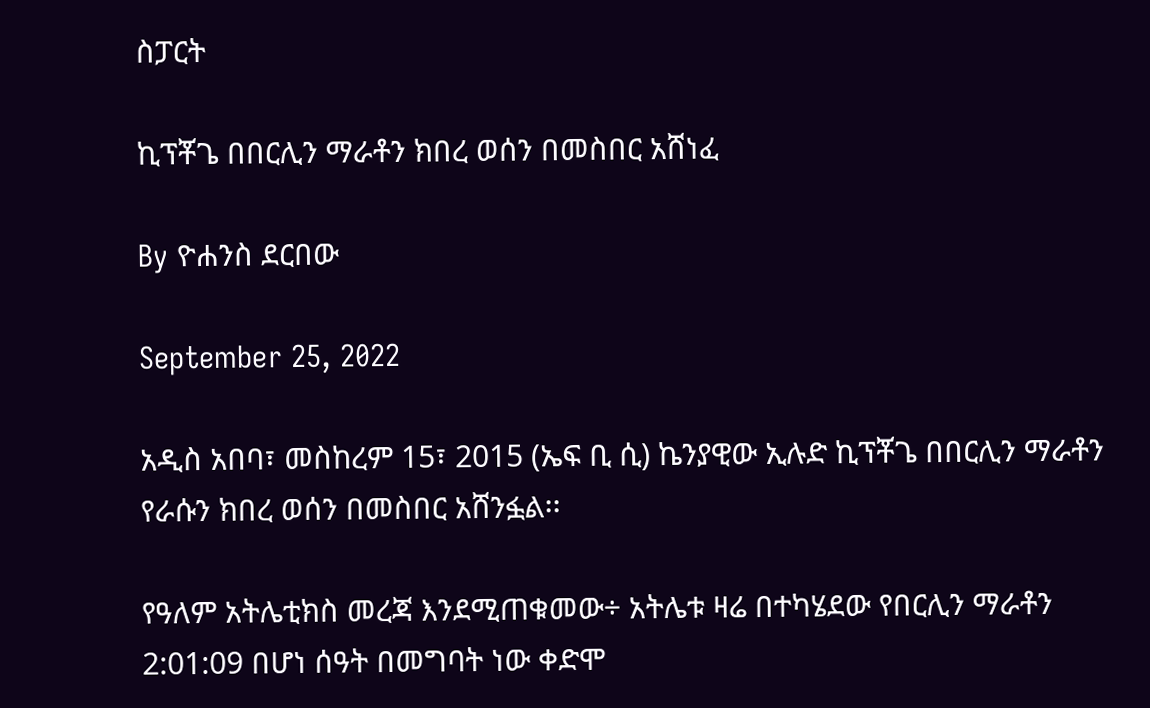ስፓርት

ኪፕቾጌ በበርሊን ማራቶን ክበረ ወሰን በመስበር አሸነፈ

By ዮሐንስ ደርበው

September 25, 2022

አዲስ አበባ፣ መስከረም 15፣ 2015 (ኤፍ ቢ ሲ) ኬንያዊው ኢሉድ ኪፕቾጌ በበርሊን ማራቶን የራሱን ክበረ ወሰን በመስበር አሸንፏል፡፡

የዓለም አትሌቲክስ መረጃ እንደሚጠቁመው÷ አትሌቱ ዛሬ በተካሄደው የበርሊን ማራቶን 2:01:09 በሆነ ሰዓት በመግባት ነው ቀድሞ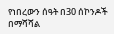የነበረውን ሰዓት በ30 ሰኮንዶች በማሻሻል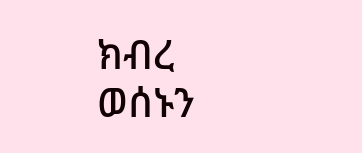ክብረ ወሰኑን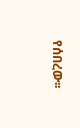የሰበረው፡፡